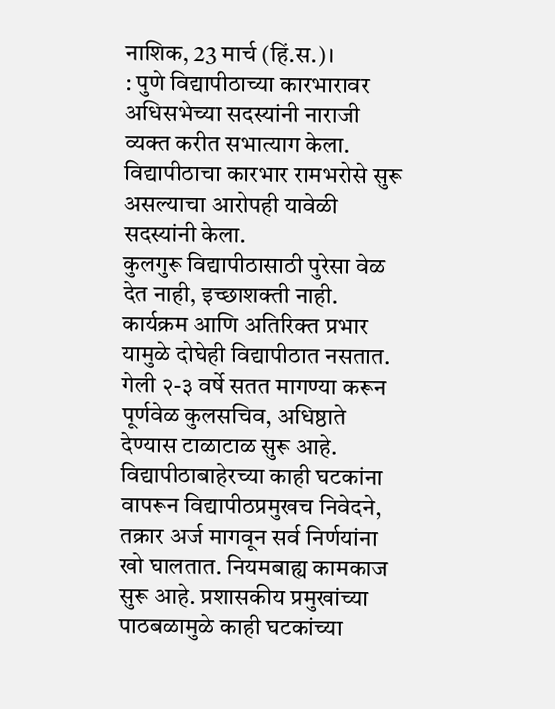नाशिक, 23 मार्च (हिं.स.)।
: पुणे विद्यापीठाच्या कारभारावर अधिसभेच्या सदस्यांनी नाराजी व्यक्त करीत सभात्याग केला. विद्यापीठाचा कारभार रामभरोसे सुरू असल्याचा आरोपही यावेळी सदस्यांनी केला.
कुलगुरू विद्यापीठासाठी पुरेसा वेळ देत नाही, इच्छाशक्ती नाही. कार्यक्रम आणि अतिरिक्त प्रभार यामुळे दोघेही विद्यापीठात नसतात. गेली २-३ वर्षे सतत मागण्या करून पूर्णवेळ कुलसचिव, अधिष्ठाते देण्यास टाळाटाळ सुरू आहे. विद्यापीठाबाहेरच्या काही घटकांना वापरून विद्यापीठप्रमुखच निवेदने, तक्रार अर्ज मागवून सर्व निर्णयांना खो घालतात. नियमबाह्य कामकाज सुरू आहे. प्रशासकीय प्रमुखांच्या पाठबळामुळे काही घटकांच्या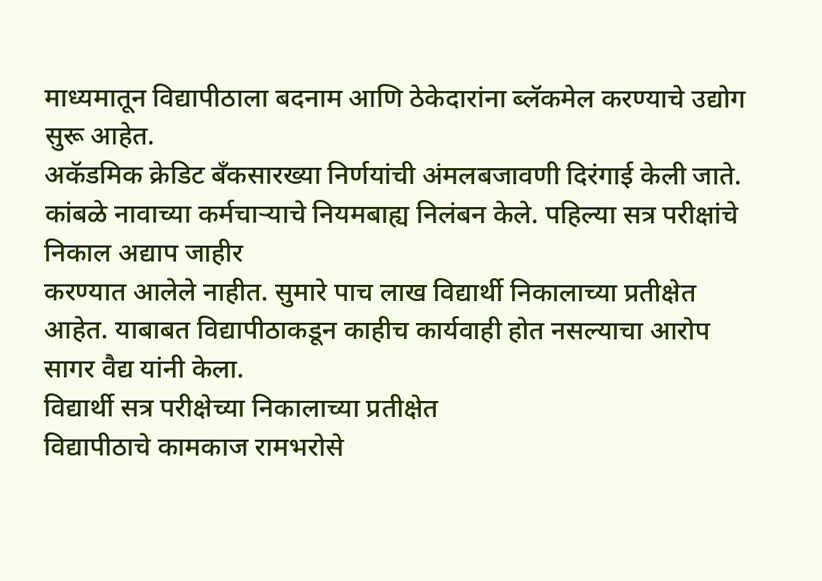माध्यमातून विद्यापीठाला बदनाम आणि ठेकेदारांना ब्लॅकमेल करण्याचे उद्योग सुरू आहेत.
अकॅडमिक क्रेडिट बँकसारख्या निर्णयांची अंमलबजावणी दिरंगाई केली जाते. कांबळे नावाच्या कर्मचाऱ्याचे नियमबाह्य निलंबन केले. पहिल्या सत्र परीक्षांचे निकाल अद्याप जाहीर
करण्यात आलेले नाहीत. सुमारे पाच लाख विद्यार्थी निकालाच्या प्रतीक्षेत आहेत. याबाबत विद्यापीठाकडून काहीच कार्यवाही होत नसल्याचा आरोप सागर वैद्य यांनी केला.
विद्यार्थी सत्र परीक्षेच्या निकालाच्या प्रतीक्षेत
विद्यापीठाचे कामकाज रामभरोसे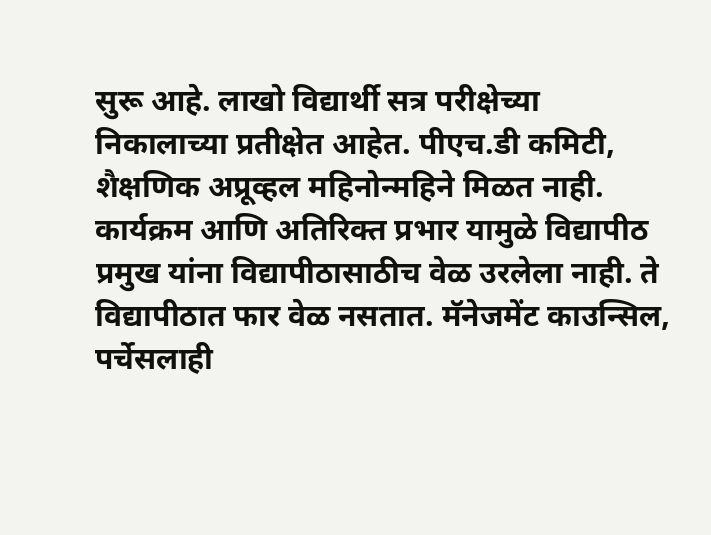सुरू आहे. लाखो विद्यार्थी सत्र परीक्षेच्या निकालाच्या प्रतीक्षेत आहेत. पीएच.डी कमिटी, शैक्षणिक अप्रूव्हल महिनोन्महिने मिळत नाही. कार्यक्रम आणि अतिरिक्त प्रभार यामुळे विद्यापीठ प्रमुख यांना विद्यापीठासाठीच वेळ उरलेला नाही. ते विद्यापीठात फार वेळ नसतात. मॅनेजमेंट काउन्सिल, पर्चेसलाही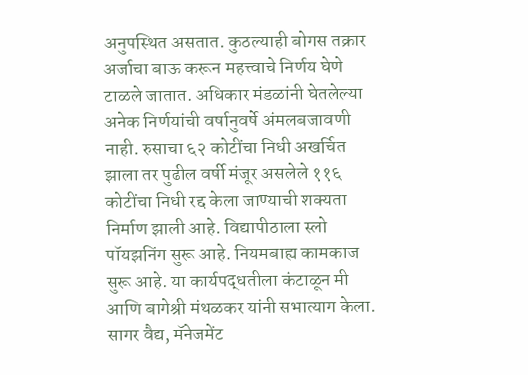अनुपस्थित असतात. कुठल्याही बोगस तक्रार अर्जाचा बाऊ करून महत्त्वाचे निर्णय घेणे टाळले जातात. अधिकार मंडळांनी घेतलेल्या अनेक निर्णयांची वर्षानुवर्षे अंमलबजावणी नाही. रुसाचा ६२ कोटींचा निधी अखर्चित झाला तर पुढील वर्षी मंजूर असलेले ११६ कोटींचा निधी रद्द केला जाण्याची शक्यता निर्माण झाली आहे. विद्यापीठाला स्लो पॉयझनिंग सुरू आहे. नियमबाह्य कामकाज सुरू आहे. या कार्यपद्धतीला कंटाळून मी आणि बागेश्री मंथळकर यांनी सभात्याग केला.
सागर वैद्य, मॅनेजमेंट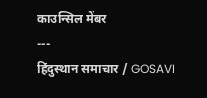काउन्सिल मेंबर
---
हिंदुस्थान समाचार / GOSAVI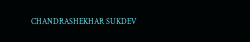CHANDRASHEKHAR SUKDEV